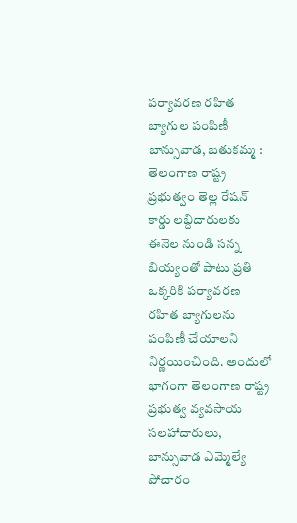పర్యావరణ రహిత బ్యాగుల పంపిణీ
బాన్సువాడ, బతుకమ్మ : తెలంగాణ రాష్ట్ర ప్రభుత్వం తెల్ల రేషన్ కార్డు లబ్దిదారులకు ఈనెల నుండి సన్న బియ్యంతో పాటు ప్రతి ఒక్కరికి పర్యావరణ రహిత బ్యాగులను పంపిణీ చేయాలని నిర్ణయించింది. అందులో భాగంగా తెలంగాణ రాష్ట్ర ప్రభుత్వ వ్యవసాయ సలహాదారులు, బాన్సువాడ ఎమ్మెల్యే పోచారం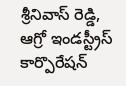శ్రీనివాస్ రెడ్డి, ఆగ్రో ఇండస్ట్రీస్ కార్పొరేషన్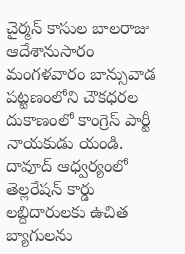చైర్మన్ కాసుల బాలరాజు ఆదేశానుసారం మంగళవారం బాన్సువాడ పట్టణంలోని చౌకధరల దుకాణంలో కాంగ్రెస్ పార్టీ నాయకుడు యండి. దావూద్ ఆధ్వర్యంలో తెల్లరేషన్ కార్డు లబ్దిదారులకు ఉచిత బ్యాగులను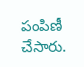పంపిణీ చేసారు.